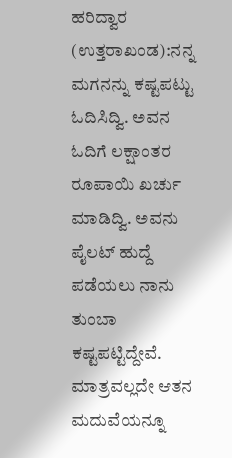ಹರಿದ್ವಾರ (ಉತ್ತರಾಖಂಡ):ನನ್ನ ಮಗನನ್ನು ಕಷ್ಟಪಟ್ಟು ಓದಿಸಿದ್ವಿ. ಅವನ ಓದಿಗೆ ಲಕ್ಷಾಂತರ ರೂಪಾಯಿ ಖರ್ಚು ಮಾಡಿದ್ವಿ. ಅವನು ಪೈಲಟ್ ಹುದ್ದೆ ಪಡೆಯಲು ನಾನು ತುಂಬಾ ಕಷ್ಟಪಟ್ಟಿದ್ದೇವೆ. ಮಾತ್ರವಲ್ಲದೇ ಆತನ ಮದುವೆಯನ್ನೂ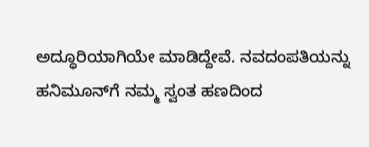ಅದ್ಧೂರಿಯಾಗಿಯೇ ಮಾಡಿದ್ದೇವೆ. ನವದಂಪತಿಯನ್ನು ಹನಿಮೂನ್‍ಗೆ ನಮ್ಮ ಸ್ವಂತ ಹಣದಿಂದ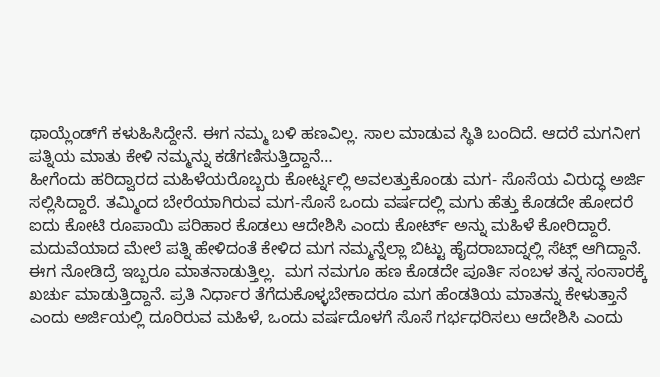ಥಾಯ್ಲೆಂಡ್‍ಗೆ ಕಳುಹಿಸಿದ್ದೇನೆ. ಈಗ ನಮ್ಮ ಬಳಿ ಹಣವಿಲ್ಲ. ಸಾಲ ಮಾಡುವ ಸ್ಥಿತಿ ಬಂದಿದೆ. ಆದರೆ ಮಗನೀಗ ಪತ್ನಿಯ ಮಾತು ಕೇಳಿ ನಮ್ಮನ್ನು ಕಡೆಗಣಿಸುತ್ತಿದ್ದಾನೆ…
ಹೀಗೆಂದು ಹರಿದ್ವಾರದ ಮಹಿಳೆಯರೊಬ್ಬರು ಕೋರ್ಟ್ನಲ್ಲಿ ಅವಲತ್ತುಕೊಂಡು ಮಗ- ಸೊಸೆಯ ವಿರುದ್ಧ ಅರ್ಜಿ ಸಲ್ಲಿಸಿದ್ದಾರೆ. ತಮ್ಮಿಂದ ಬೇರೆಯಾಗಿರುವ ಮಗ-ಸೊಸೆ ಒಂದು ವರ್ಷದಲ್ಲಿ ಮಗು ಹೆತ್ತು ಕೊಡದೇ ಹೋದರೆ ಐದು ಕೋಟಿ ರೂಪಾಯಿ ಪರಿಹಾರ ಕೊಡಲು ಆದೇಶಿಸಿ ಎಂದು ಕೋರ್ಟ್ ಅನ್ನು ಮಹಿಳೆ ಕೋರಿದ್ದಾರೆ.
ಮದುವೆಯಾದ ಮೇಲೆ ಪತ್ನಿ ಹೇಳಿದಂತೆ ಕೇಳಿದ ಮಗ ನಮ್ಮನ್ನೆಲ್ಲಾ ಬಿಟ್ಟು ಹೈದರಾಬಾದ್ನಲ್ಲಿ ಸೆಟ್ಲ್ ಆಗಿದ್ದಾನೆ. ಈಗ ನೋಡಿದ್ರೆ ಇಬ್ಬರೂ ಮಾತನಾಡುತ್ತಿಲ್ಲ.  ಮಗ ನಮಗೂ ಹಣ ಕೊಡದೇ ಪೂರ್ತಿ ಸಂಬಳ ತನ್ನ ಸಂಸಾರಕ್ಕೆ ಖರ್ಚು ಮಾಡುತ್ತಿದ್ದಾನೆ. ಪ್ರತಿ ನಿರ್ಧಾರ ತೆಗೆದುಕೊಳ್ಳಬೇಕಾದರೂ ಮಗ ಹೆಂಡತಿಯ ಮಾತನ್ನು ಕೇಳುತ್ತಾನೆ ಎಂದು ಅರ್ಜಿಯಲ್ಲಿ ದೂರಿರುವ ಮಹಿಳೆ, ಒಂದು ವರ್ಷದೊಳಗೆ ಸೊಸೆ ಗರ್ಭಧರಿಸಲು ಆದೇಶಿಸಿ ಎಂದು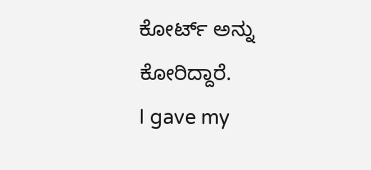ಕೋರ್ಟ್ ಅನ್ನು ಕೋರಿದ್ದಾರೆ.
I gave my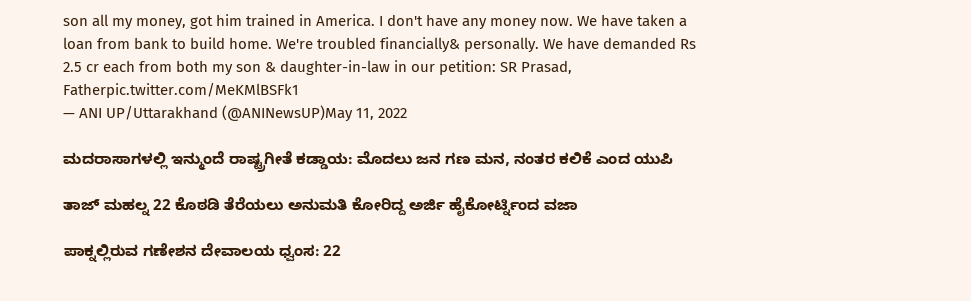son all my money, got him trained in America. I don't have any money now. We have taken a loan from bank to build home. We're troubled financially& personally. We have demanded Rs 2.5 cr each from both my son & daughter-in-law in our petition: SR Prasad, Fatherpic.twitter.com/MeKMlBSFk1
— ANI UP/Uttarakhand (@ANINewsUP)May 11, 2022

ಮದರಾಸಾಗಳಲ್ಲಿ ಇನ್ಮುಂದೆ ರಾಷ್ಟ್ರಗೀತೆ ಕಡ್ಡಾಯ: ಮೊದಲು ಜನ ಗಣ ಮನ, ನಂತರ ಕಲಿಕೆ ಎಂದ ಯುಪಿ

ತಾಜ್ ಮಹಲ್ನ 22 ಕೊಠಡಿ ತೆರೆಯಲು ಅನುಮತಿ ಕೋರಿದ್ದ ಅರ್ಜಿ ಹೈಕೋರ್ಟ್ನಿಂದ ವಜಾ

ಪಾಕ್ನಲ್ಲಿರುವ ಗಣೇಶನ ದೇವಾಲಯ ಧ್ವಂಸ: 22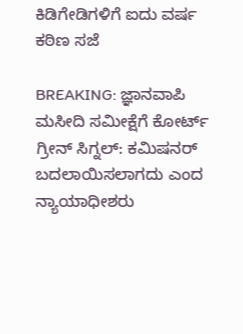ಕಿಡಿಗೇಡಿಗಳಿಗೆ ಐದು ವರ್ಷ ಕಠಿಣ ಸಜೆ

BREAKING: ಜ್ಞಾನವಾಪಿ ಮಸೀದಿ ಸಮೀಕ್ಷೆಗೆ ಕೋರ್ಟ್ ಗ್ರೀನ್ ಸಿಗ್ನಲ್: ಕಮಿಷನರ್ ಬದಲಾಯಿಸಲಾಗದು ಎಂದ ನ್ಯಾಯಾಧೀಶರು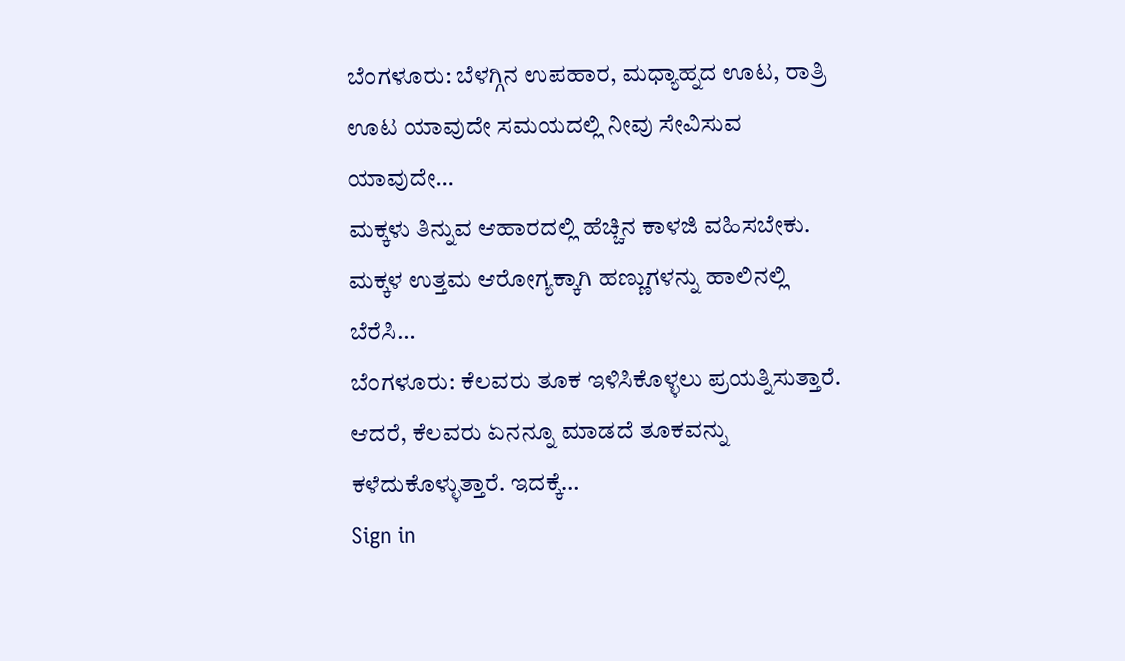ಬೆಂಗಳೂರು: ಬೆಳಗ್ಗಿನ ಉಪಹಾರ, ಮಧ್ಯಾಹ್ನದ ಊಟ, ರಾತ್ರಿ ಊಟ ಯಾವುದೇ ಸಮಯದಲ್ಲಿ ನೀವು ಸೇವಿಸುವ ಯಾವುದೇ…
ಮಕ್ಕಳು ತಿನ್ನುವ ಆಹಾರದಲ್ಲಿ ಹೆಚ್ಚಿನ ಕಾಳಜಿ ವಹಿಸಬೇಕು. ಮಕ್ಕಳ ಉತ್ತಮ ಆರೋಗ್ಯಕ್ಕಾಗಿ ಹಣ್ಣುಗಳನ್ನು ಹಾಲಿನಲ್ಲಿ ಬೆರೆಸಿ…
ಬೆಂಗಳೂರು: ಕೆಲವರು ತೂಕ ಇಳಿಸಿಕೊಳ್ಳಲು ಪ್ರಯತ್ನಿಸುತ್ತಾರೆ. ಆದರೆ, ಕೆಲವರು ಏನನ್ನೂ ಮಾಡದೆ ತೂಕವನ್ನು ಕಳೆದುಕೊಳ್ಳುತ್ತಾರೆ. ಇದಕ್ಕೆ…
Sign in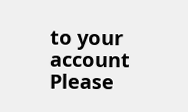to your account
Please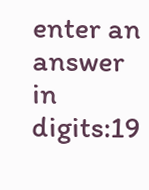enter an answer in digits:19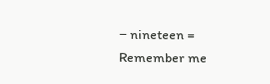− nineteen =
Remember me